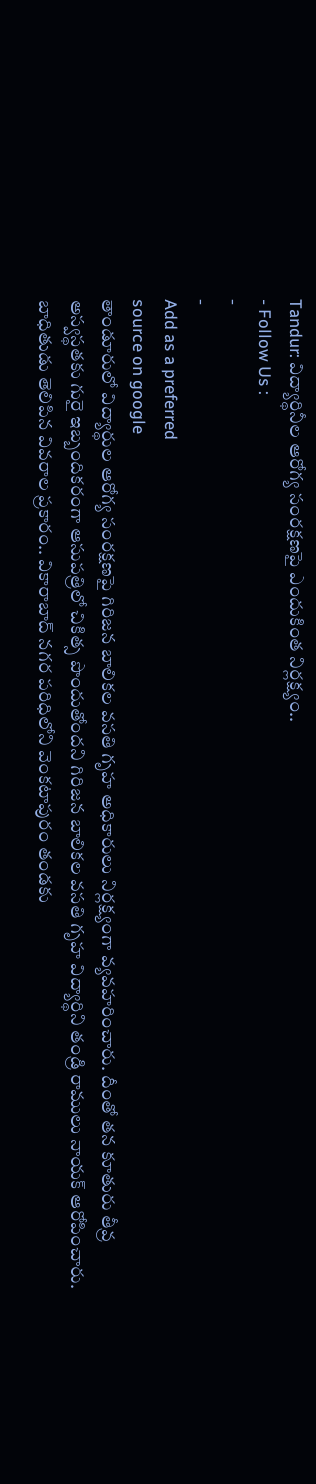Tandur: విద్యార్థినీల ఆరోగ్య సంరక్షణపై ఎందుకింత నిర్లక్ష్యం..
- Follow Us :
-
-
Add as a preferred
source on google
తాండూరులో విద్యార్థుల ఆరోగ్య సంరక్షణపై గిరిజన బాలికల వసతి గృహ అధికారులు నిర్లక్ష్యంగా వ్యవహరించారు. దీంతో తన కూతురు తీవ్ర అస్వస్థతకు గురై ఇబ్బందికరంగా ఆసుపత్రిలో చికిత్స పొందుతోందని గిరిజన బాలికల వసతి గృహ విద్యార్థిని తండ్రి రాములు నాయక్ ఆరోపించారు. బాధితుడు తెలిపిన వివరాల ప్రకారం.. వికారాబాద్ నగర పరిధిలోని వెంకటాపురం తండకు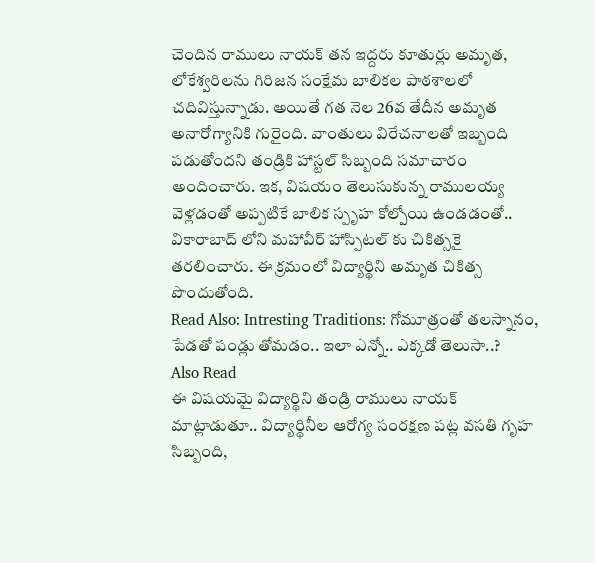చెందిన రాములు నాయక్ తన ఇద్దరు కూతుర్లు అమృత, లోకేశ్వరిలను గిరిజన సంక్షేమ బాలికల పాఠశాలలో చదివిస్తున్నాడు. అయితే గత నెల 26వ తేదీన అమృత అనారోగ్యానికి గురైంది. వాంతులు విరేచనాలతో ఇబ్బంది పడుతోందని తండ్రికి హాస్టల్ సిబ్బంది సమాచారం అందించారు. ఇక, విషయం తెలుసుకున్న రాములయ్య వెళ్లడంతో అప్పటికే బాలిక స్పృహ కోల్పోయి ఉండడంతో.. వికారాబాద్ లోని మహావీర్ హాస్పిటల్ కు చికిత్సకై తరలించారు. ఈ క్రమంలో విద్యార్థిని అమృత చికిత్స పొందుతోంది.
Read Also: Intresting Traditions: గోమూత్రంతో తలస్నానం, పేడతో పండ్లు తోమడం.. ఇలా ఎన్నో.. ఎక్కడో తెలుసా..?
Also Read
ఈ విషయమై విద్యార్థిని తండ్రి రాములు నాయక్ మాట్లాడుతూ.. విద్యార్థినీల ఆరోగ్య సంరక్షణ పట్ల వసతి గృహ సిబ్బంది,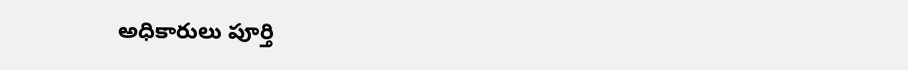అధికారులు పూర్తి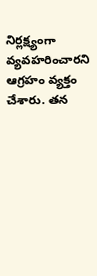నిర్లక్ష్యంగా వ్యవహరించారని ఆగ్రహం వ్యక్తం చేశారు. తన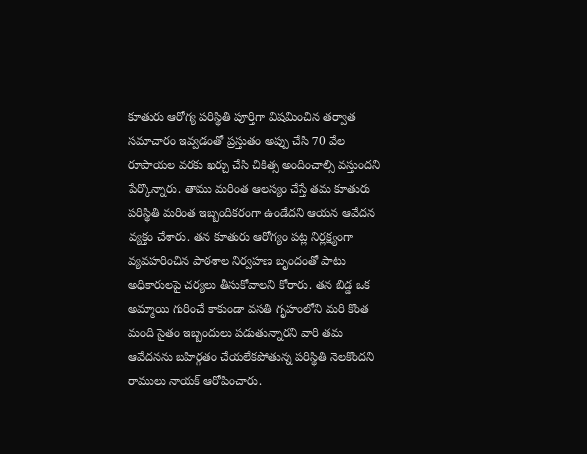కూతురు ఆరోగ్య పరిస్థితి పూర్తిగా విషమించిన తర్వాత సమాచారం ఇవ్వడంతో ప్రస్తుతం అప్పు చేసి 70 వేల రూపాయల వరకు ఖర్చు చేసి చికిత్స అందించాల్సి వస్తుందని పేర్కొన్నారు. తాము మరింత ఆలస్యం చేస్తే తమ కూతురు పరిస్థితి మరింత ఇబ్బందికరంగా ఉండేదని ఆయన ఆవేదన వ్యక్తం చేశారు. తన కూతురు ఆరోగ్యం పట్ల నిర్లక్ష్యంగా వ్యవహరించిన పాఠశాల నిర్వహణ బృందంతో పాటు అధికారులపై చర్యలు తీసుకోవాలని కోరారు. తన బిడ్డ ఒక అమ్మాయి గురించే కాకుండా వసతి గృహంలోని మరి కొంత మంది సైతం ఇబ్బందులు పడుతున్నారని వారి తమ ఆవేదనను బహిర్గతం చేయలేకపోతున్న పరిస్థితి నెలకొందని రాములు నాయక్ ఆరోపించారు.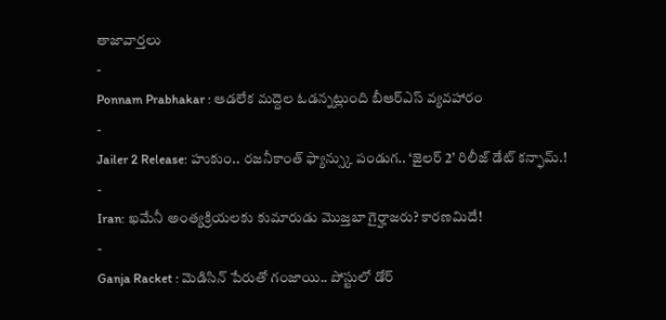తాజావార్తలు
-
Ponnam Prabhakar : ఆడలేక మద్దెల ఓడన్నట్లుంది బీఆర్ఎస్ వ్యవహారం
-
Jailer 2 Release: హుకుం.. రజనీకాంత్ ఫ్యాన్స్కు పండుగ.. ‘జైలర్ 2’ రిలీజ్ డేట్ కన్ఫామ్.!
-
Iran: ఖమేనీ అంత్యక్రియలకు కుమారుడు మొజ్తబా గైర్హాజరు? కారణమిదే!
-
Ganja Racket : మెడిసిన్ పేరుతో గంజాయి.. పోస్టులో డోర్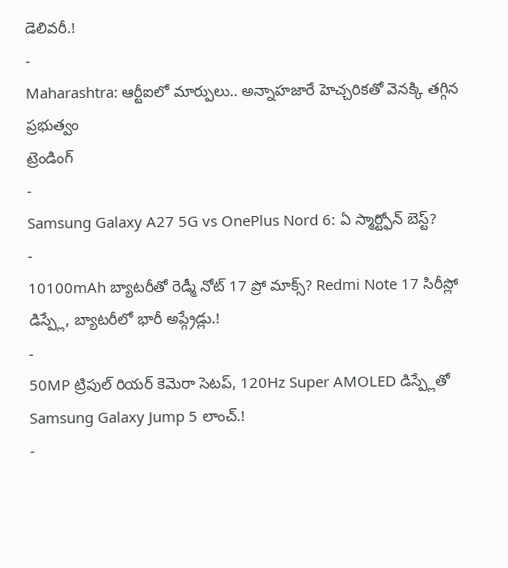డెలివరీ.!
-
Maharashtra: ఆర్టీఐలో మార్పులు.. అన్నాహజారే హెచ్చరికతో వెనక్కి తగ్గిన ప్రభుత్వం
ట్రెండింగ్
-
Samsung Galaxy A27 5G vs OnePlus Nord 6: ఏ స్మార్ట్ఫోన్ బెస్ట్?
-
10100mAh బ్యాటరీతో రెడ్మీ నోట్ 17 ప్రో మాక్స్? Redmi Note 17 సిరీస్లో డిస్ప్లే, బ్యాటరీలో భారీ అప్గ్రేడ్లు.!
-
50MP ట్రిపుల్ రియర్ కెమెరా సెటప్, 120Hz Super AMOLED డిస్ప్లేతో Samsung Galaxy Jump 5 లాంచ్.!
-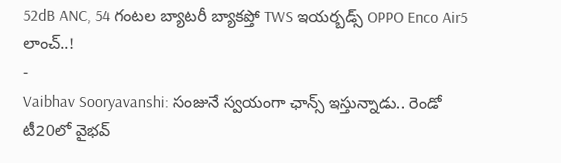52dB ANC, 54 గంటల బ్యాటరీ బ్యాకప్తో TWS ఇయర్బడ్స్ OPPO Enco Air5 లాంచ్..!
-
Vaibhav Sooryavanshi: సంజునే స్వయంగా ఛాన్స్ ఇస్తున్నాడు.. రెండో టీ20లో వైభవ్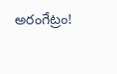అరంగేట్రం!